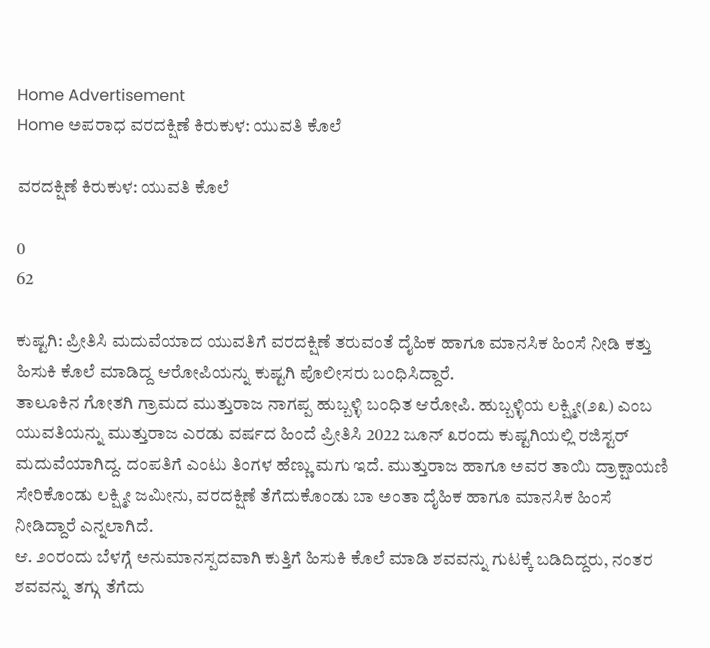Home Advertisement
Home ಅಪರಾಧ ವರದಕ್ಷಿಣೆ ಕಿರುಕುಳ: ಯುವತಿ ಕೊಲೆ

ವರದಕ್ಷಿಣೆ ಕಿರುಕುಳ: ಯುವತಿ ಕೊಲೆ

0
62

ಕುಷ್ಟಗಿ: ಪ್ರೀತಿಸಿ ಮದುವೆಯಾದ ಯುವತಿಗೆ ವರದಕ್ಷಿಣೆ ತರುವಂತೆ ದೈಹಿಕ ಹಾಗೂ ಮಾನಸಿಕ ಹಿಂಸೆ ನೀಡಿ ಕತ್ತು ಹಿಸುಕಿ ಕೊಲೆ ಮಾಡಿದ್ದ ಆರೋಪಿಯನ್ನು ಕುಷ್ಟಗಿ ಪೊಲೀಸರು ಬಂಧಿಸಿದ್ದಾರೆ.
ತಾಲೂಕಿನ ಗೋತಗಿ ಗ್ರಾಮದ ಮುತ್ತುರಾಜ ನಾಗಪ್ಪ ಹುಬ್ಬಳ್ಳಿ ಬಂಧಿತ ಆರೋಪಿ. ಹುಬ್ಬಳ್ಳಿಯ ಲಕ್ಷ್ಮೀ(೨೩) ಎಂಬ ಯುವತಿಯನ್ನು ಮುತ್ತುರಾಜ ಎರಡು ವರ್ಷದ ಹಿಂದೆ ಪ್ರೀತಿಸಿ 2022 ಜೂನ್‌ ೩ರಂದು ಕುಷ್ಟಗಿಯಲ್ಲಿ ರಜಿಸ್ಟರ್ ಮದುವೆಯಾಗಿದ್ದ. ದಂಪತಿಗೆ ಎಂಟು ತಿಂಗಳ ಹೆಣ್ಣು ಮಗು ಇದೆ. ಮುತ್ತುರಾಜ ಹಾಗೂ ಅವರ ತಾಯಿ ದ್ರಾಕ್ಷಾಯಣಿ ಸೇರಿಕೊಂಡು ಲಕ್ಷ್ಮೀ ಜಮೀನು, ವರದಕ್ಷಿಣೆ ತೆಗೆದುಕೊಂಡು ಬಾ ಅಂತಾ ದೈಹಿಕ ಹಾಗೂ ಮಾನಸಿಕ ಹಿಂಸೆ ನೀಡಿದ್ದಾರೆ ಎನ್ನಲಾಗಿದೆ.
ಆ. ೨೦ರಂದು ಬೆಳಗ್ಗೆ ಅನುಮಾನಸ್ಪದವಾಗಿ ಕುತ್ತಿಗೆ ಹಿಸುಕಿ ಕೊಲೆ ಮಾಡಿ ಶವವನ್ನು ಗುಟಕ್ಕೆ ಬಡಿದಿದ್ದರು, ನಂತರ ಶವವನ್ನು ತಗ್ಗು ತೆಗೆದು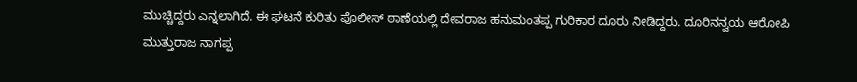ಮುಚ್ಚಿದ್ದರು ಎನ್ನಲಾಗಿದೆ. ಈ ಘಟನೆ ಕುರಿತು ಪೊಲೀಸ್ ಠಾಣೆಯಲ್ಲಿ ದೇವರಾಜ ಹನುಮಂತಪ್ಪ ಗುರಿಕಾರ ದೂರು ನೀಡಿದ್ದರು. ದೂರಿನನ್ವಯ ಆರೋಪಿ ಮುತ್ತುರಾಜ ನಾಗಪ್ಪ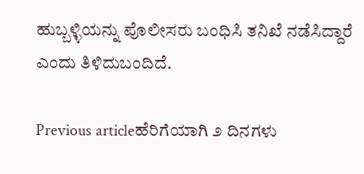ಹುಬ್ಬಳ್ಳಿಯನ್ನು ಪೊಲೀಸರು ಬಂಧಿಸಿ ತನಿಖೆ ನಡೆಸಿದ್ದಾರೆ ಎಂದು ತಿಳಿದುಬಂದಿದೆ.

Previous articleಹೆರಿಗೆಯಾಗಿ ೨ ದಿನಗಳು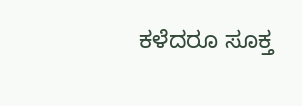ಕಳೆದರೂ ಸೂಕ್ತ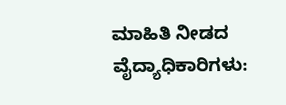ಮಾಹಿತಿ ನೀಡದ ವೈದ್ಯಾಧಿಕಾರಿಗಳು: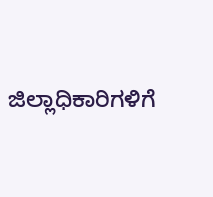ಜಿಲ್ಲಾಧಿಕಾರಿಗಳಿಗೆ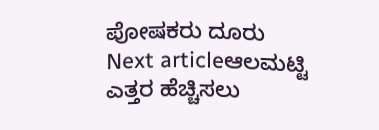ಪೋಷಕರು ದೂರು
Next articleಆಲಮಟ್ಟಿ ಎತ್ತರ ಹೆಚ್ಚಿಸಲು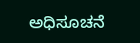ಅಧಿಸೂಚನೆ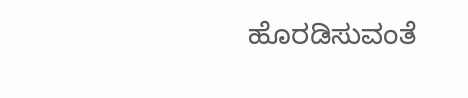ಹೊರಡಿಸುವಂತೆ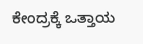ಕೇಂದ್ರಕ್ಕೆ ಒತ್ತಾಯ